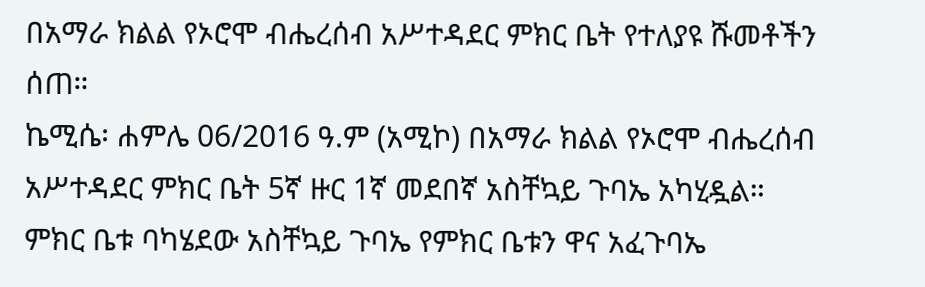በአማራ ክልል የኦሮሞ ብሔረሰብ አሥተዳደር ምክር ቤት የተለያዩ ሹመቶችን ሰጠ።
ኬሚሴ፡ ሐምሌ 06/2016 ዓ.ም (አሚኮ) በአማራ ክልል የኦሮሞ ብሔረሰብ አሥተዳደር ምክር ቤት 5ኛ ዙር 1ኛ መደበኛ አስቸኳይ ጉባኤ አካሂዷል።
ምክር ቤቱ ባካሄደው አስቸኳይ ጉባኤ የምክር ቤቱን ዋና አፈጉባኤ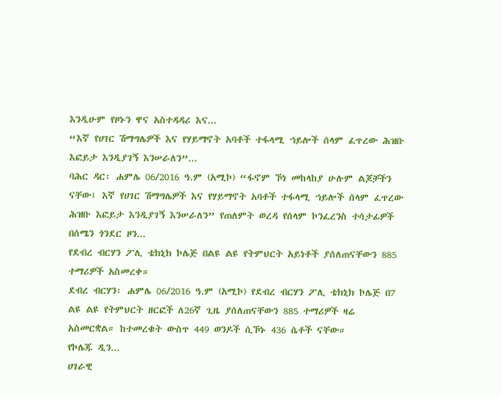እንዲሁም የዞኑን ዋና አስተዳዳሪ እና...
“እኛ የሀገር ሽማግሌዎች እና የሃይማኖት አባቶች ተፋላሚ ኀይሎች ሰላም ፈጥረው ሕዝቡ እፎይታ እንዲያገኝ እንሠራለን”...
ባሕር ዳር፡ ሐምሌ 06/2016 ዓ.ም (አሚኮ) “ፋኖም ኾነ መከላከያ ሁሉም ልጆቻችን ናቸው፤ እኛ የሀገር ሽማግሌዎች እና የሃይማኖት አባቶች ተፋላሚ ኀይሎች ሰላም ፈጥረው ሕዝቡ እፎይታ እንዲያገኝ እንሠራለን” የጠለምት ወረዳ የሰላም ኮንፈረንስ ተሳታፊዎች
በሰሜን ጎንደር ዞን...
የደብረ ብርሃን ፖሊ ቴክኒክ ኮሌጅ በልዩ ልዩ የትምህርት አይነቶች ያሰለጠናቸውን 885 ተማሪዎች አስመረቀ።
ደብረ ብርሃን፡ ሐምሌ 06/2016 ዓ.ም (አሚኮ) የደብረ ብርሃን ፖሊ ቴክኒክ ኮሌጅ በ7 ልዩ ልዩ የትምህርት ዘርፎች ለ26ኛ ጊዜ ያሰለጠናቸውን 885 ተማሪዎች ዛሬ አስመርቋል። ከተመረቁት ውስጥ 449 ወንዶች ሲኾኑ 436 ሴቶች ናቸው።
የኮሌጁ ዲን...
ሀገራዊ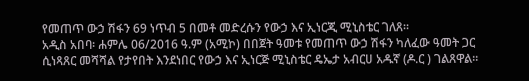የመጠጥ ውኃ ሽፋን 69 ነጥብ 5 በመቶ መድረሱን የውኃ እና ኢነርጂ ሚኒስቴር ገለጸ።
አዲስ አበባ፡ ሐምሌ 06/2016 ዓ.ም (አሚኮ) በበጀት ዓመቱ የመጠጥ ውኃ ሽፋን ካለፈው ዓመት ጋር ሲነጻጸር መሻሻል የታየበት እንደነበር የውኃ እና ኢነርጅ ሚኒስቴር ዴኤታ አብርሀ አዱኛ (ዶ.ር ) ገልጸዋል።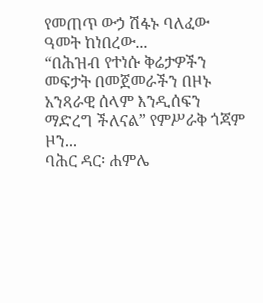የመጠጥ ውኃ ሽፋኑ ባለፈው ዓመት ከነበረው...
“በሕዝብ የተነሱ ቅሬታዎችን መፍታት በመጀመራችን በዞኑ አንጻራዊ ሰላም እንዲሰፍን ማድረግ ችለናል” የምሥራቅ ጎጃም ዞን...
ባሕር ዳር፡ ሐምሌ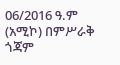06/2016 ዓ.ም (አሚኮ) በምሥራቅ ጎጃም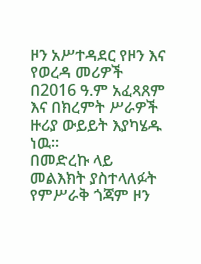ዞን አሥተዳደር የዞን እና የወረዳ መሪዎች በ2016 ዓ.ም አፈጻጸም እና በክረምት ሥራዎች ዙሪያ ውይይት እያካሄዱ ነዉ።
በመድረኩ ላይ መልእክት ያስተላለፉት የምሥራቅ ጎጃም ዞን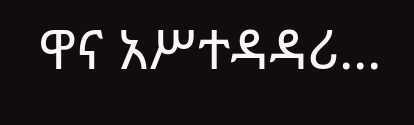ዋና አሥተዳዳሪ...